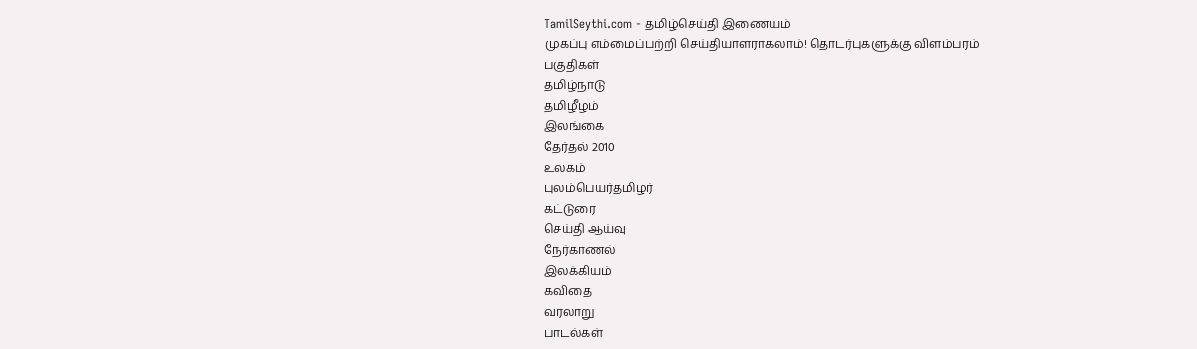TamilSeythi.com - தமிழ்செய்தி இணையம்
முகப்பு எம்மைப்பற்றி செய்தியாளராகலாம்! தொடர்புகளுக்கு விளம்பரம்
பகுதிகள்
தமிழ்நாடு
தமிழீழம்
இலங்கை
தேர்தல் 2010
உலகம்
புலம்பெயர்தமிழர்
கட்டுரை
செய்தி ஆய்வு
நேர்காணல்
இலக்கியம்
கவிதை
வரலாறு
பாடல்கள்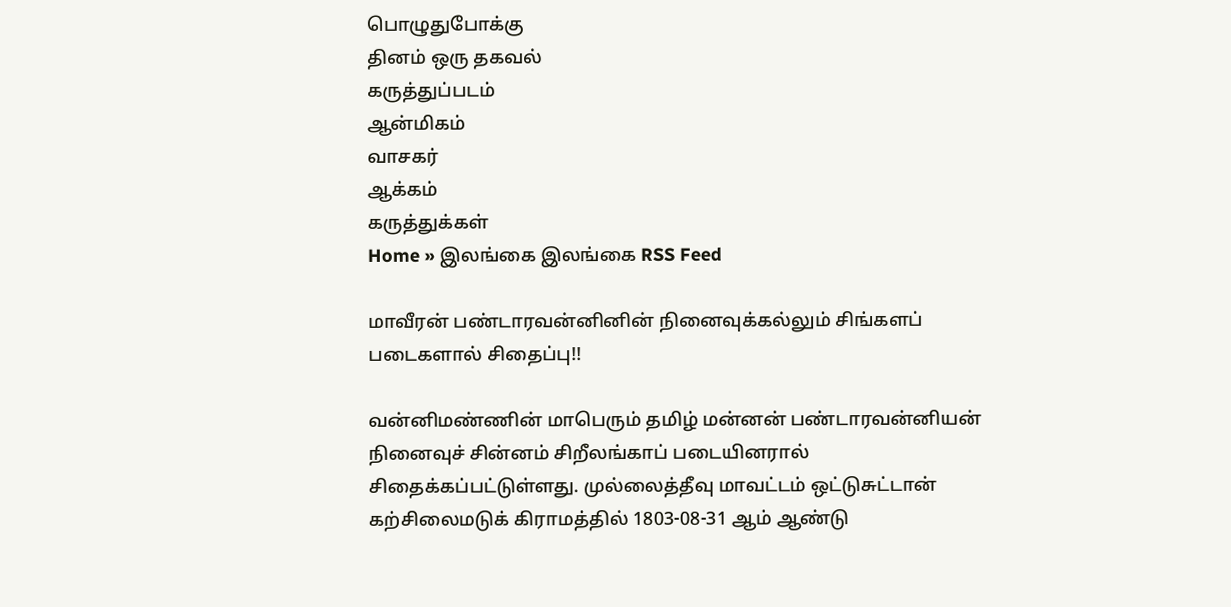பொழுதுபோக்கு
தினம் ஒரு தகவல்
கருத்துப்படம்
ஆ‌ன்‌மிக‌ம்
வாசகர்
ஆக்கம்
கருத்துக்கள்
Home » இலங்கை இலங்கை RSS Feed

மாவீரன் பண்டாரவன்னினின் நினைவுக்கல்லும் சிங்களப் படைகளால் சிதைப்பு!!

வன்னிமண்ணின் மாபெரும் தமிழ் மன்னன் பண்டாரவன்னியன் நினைவுச் சின்னம் சிறீலங்காப் படையினரால் சிதைக்கப்பட்டுள்ளது. முல்லைத்தீவு மாவட்டம் ஒட்டுசுட்டான் கற்சிலைமடுக் கிராமத்தில் 1803-08-31 ஆம் ஆண்டு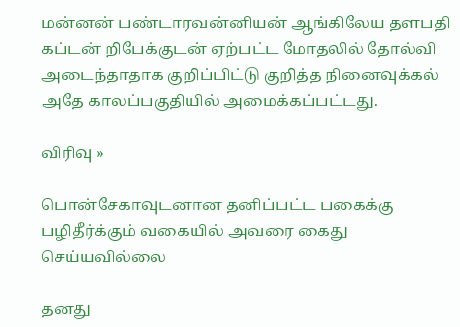மன்னன் பண்டாரவன்னியன் ஆங்கிலேய தளபதி கப்டன் றிபேக்குடன் ஏற்பட்ட மோதலில் தோல்வி அடைந்தாதாக குறிப்பிட்டு குறித்த நினைவுக்கல் அதே காலப்பகுதியில் அமைக்கப்பட்டது.

விரிவு »

பொன்சேகாவுடனான தனிப்பட்ட பகைக்கு பழிதீர்க்கும் வகையில் அவரை கைது செய்யவில்லை

தனது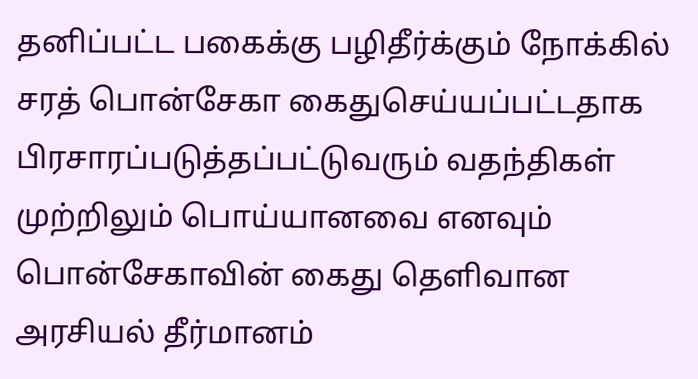தனிப்பட்ட பகைக்கு பழிதீர்க்கும் நோக்கில் சரத் பொன்சேகா கைதுசெய்யப்பட்டதாக பிரசாரப்படுத்தப்பட்டுவரும் வதந்திகள் முற்றிலும் பொய்யானவை எனவும் பொன்சேகாவின் கைது தெளிவான அரசியல் தீர்மானம்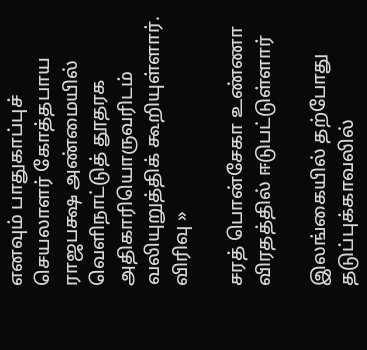எனவும் பாதுகாப்புச் செயலாளர் கோத்தபாய ராஜபக்ஷ அண்மையில் வெளிநாட்டுத் தூதரக அதிகாரியொருவரிடம் வலியுறுத்திக் கூறியுள்ளார்.
விரிவு »

சரத் பொன்சேகா உண்ணா விரதத்தில் ஈடுபட்டுள்ளார்

இலங்கையில் தற்போது தடுப்புக்காவலில்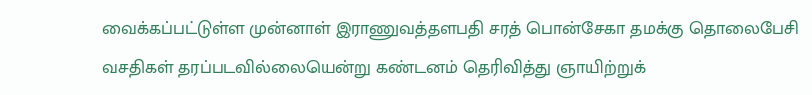வைக்கப்பட்டுள்ள முன்னாள் இராணுவத்தளபதி சரத் பொன்சேகா தமக்கு தொலைபேசி வசதிகள் தரப்படவில்லையென்று கண்டனம் தெரிவித்து ஞாயிற்றுக்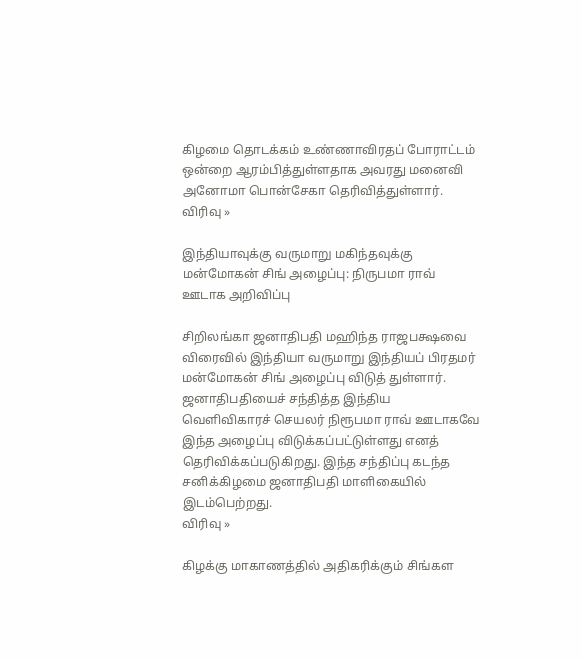கிழமை தொடக்கம் உண்ணாவிரதப் போராட்டம் ஒன்றை ஆரம்பித்துள்ளதாக அவரது மனைவி அனோமா பொன்சேகா தெரிவித்துள்ளார்.
விரிவு »

இந்தியாவுக்கு வருமாறு மகிந்தவுக்கு மன்மோகன் சிங் அழைப்பு: நிருபமா ராவ் ஊடாக அறிவிப்பு

சிறிலங்கா ஜனாதிபதி மஹிந்த ராஜபக்ஷவை விரைவில் இந்தியா வருமாறு இந்தியப் பிரதமர் மன்மோகன் சிங் அழைப்பு விடுத் துள்ளார். ஜனாதிபதியைச் சந்தித்த இந்திய வெளிவிகாரச் செயலர் நிரூபமா ராவ் ஊடாகவே இந்த அழைப்பு விடுக்கப்பட்டுள்ளது எனத் தெரிவிக்கப்படுகிறது. இந்த சந்திப்பு கடந்த சனிக்கிழமை ஜனாதிபதி மாளிகையில் இடம்பெற்றது.
விரிவு »

கிழக்கு மாகாணத்தில் அதிகரிக்கும் சிங்கள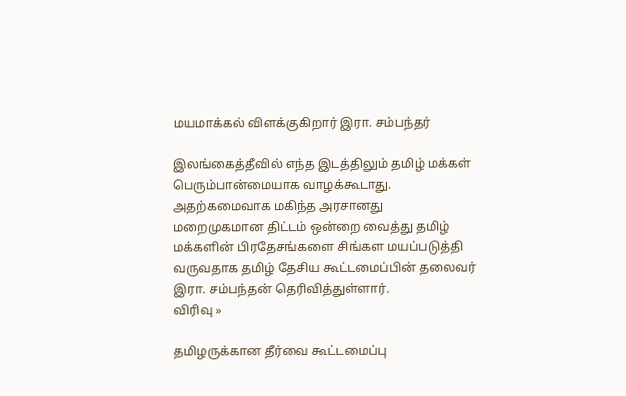மயமாக்கல் விளக்குகிறார் இரா. சம்பந்தர்

இலங்கைத்தீவில் எந்த இடத்திலும் தமிழ் மக்கள் பெரும்பான்மையாக வாழக்கூடாது. அதற்கமைவாக மகிந்த அரசானது மறைமுகமான திட்டம் ஒன்றை வைத்து தமிழ் மக்களின் பிரதேசங்களை சிங்கள மயப்படுத்தி வருவதாக தமிழ் தேசிய கூட்டமைப்பின் தலைவர் இரா. சம்பந்தன் தெரிவித்துள்ளார்.
விரிவு »

தமிழருக்கான தீர்வை கூட்டமைப்பு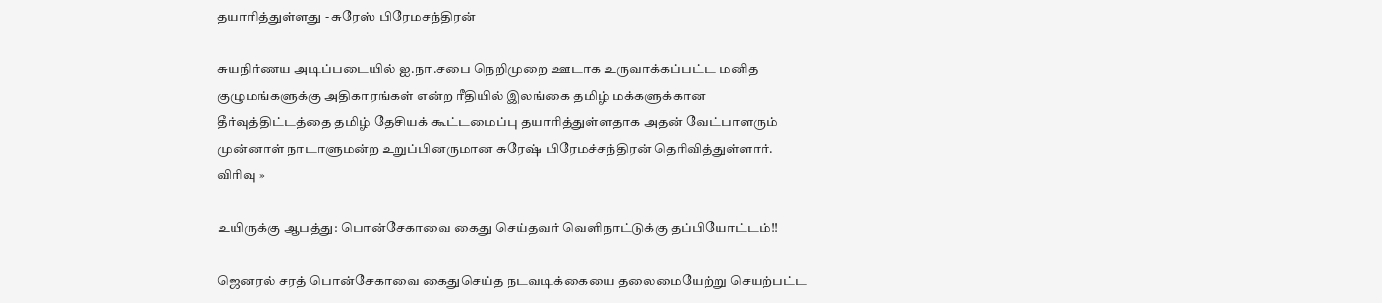தயாரித்துள்ளது - சுரேஸ் பிரேமசந்திரன்

சுயநிர்ணய அடிப்படையில் ஐ.நா.சபை நெறிமுறை ஊடாக உருவாக்கப்பட்ட மனித குழுமங்களுக்கு அதிகாரங்கள் என்ற ரீதியில் இலங்கை தமிழ் மக்களுக்கான தீர்வுத்திட்டத்தை தமிழ் தேசியக் கூட்டமைப்பு தயாரித்துள்ளதாக அதன் வேட்பாளரும் முன்னாள் நாடாளுமன்ற உறுப்பினருமான சுரேஷ் பிரேமச்சந்திரன் தெரிவித்துள்ளார்.
விரிவு »

உயிருக்கு ஆபத்து: பொன்சேகாவை கைது செய்தவர் வெளிநாட்டுக்கு தப்பியோட்டம்!!

ஜெனரல் சரத் பொன்சேகாவை கைதுசெய்த நடவடிக்கையை தலைமையேற்று செயற்பட்ட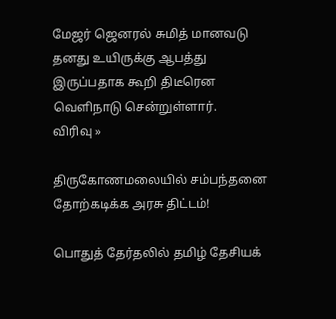மேஜர் ஜெனரல் சுமித் மானவடு தனது உயிருக்கு ஆபத்து இருப்பதாக கூறி திடீரென வெளிநாடு சென்றுள்ளார்.
விரிவு »

திருகோணமலையில் சம்பந்தனை தோற்கடிக்க அரசு திட்டம்!

பொதுத் தேர்தலில் தமிழ் தேசியக்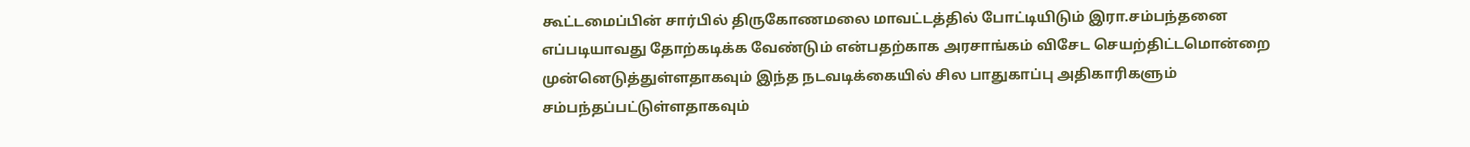கூட்டமைப்பின் சார்பில் திருகோணமலை மாவட்டத்தில் போட்டியிடும் இரா.சம்பந்தனை எப்படியாவது தோற்கடிக்க வேண்டும் என்பதற்காக அரசாங்கம் விசேட செயற்திட்டமொன்றை முன்னெடுத்துள்ளதாகவும் இந்த நடவடிக்கையில் சில பாதுகாப்பு அதிகாரிகளும் சம்பந்தப்பட்டுள்ளதாகவும்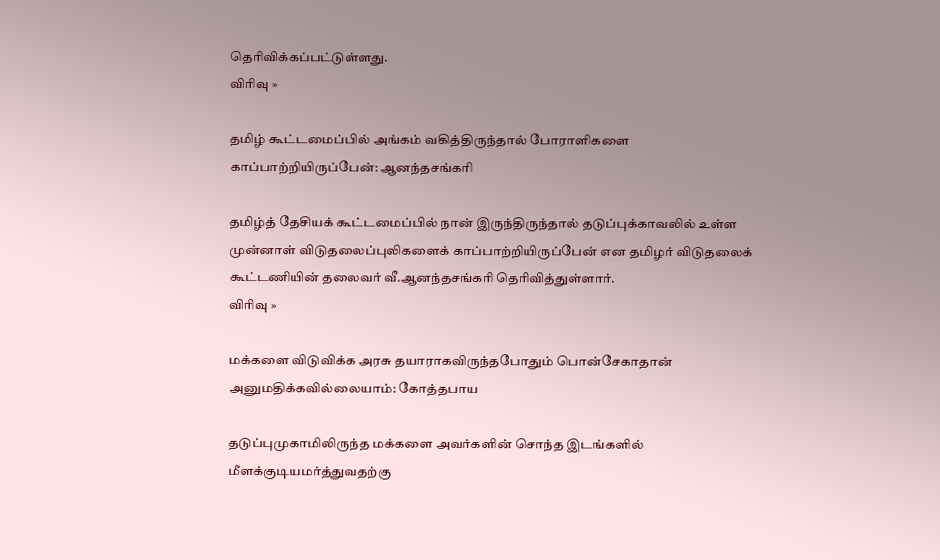தெரிவிக்கப்பட்டுள்ளது.
விரிவு »

தமிழ் கூட்டமைப்பில் அங்கம் வகித்திருந்தால் போராளிகளை காப்பாற்றியிருப்பேன்: ஆனந்தசங்கரி

தமிழ்த் தேசியக் கூட்டமைப்பில் நான் இருந்திருந்தால் தடுப்புக்காவலில் உள்ள முன்னாள் விடுதலைப்புலிகளைக் காப்பாற்றியிருப்பேன் என தமிழர் விடுதலைக் கூட்டணியின் தலைவர் வீ.ஆனந்தசங்கரி தெரிவித்துள்ளார்.
விரிவு »

மக்களை விடுவிக்க அரசு தயாராகவிருந்தபோதும் பொன்சேகாதான் அனுமதிக்கவில்லையாம்: கோத்தபாய

தடுப்புமுகாமிலிருந்த மக்களை அவர்களின் சொந்த இடங்களில் மீளக்குடியமர்த்துவதற்கு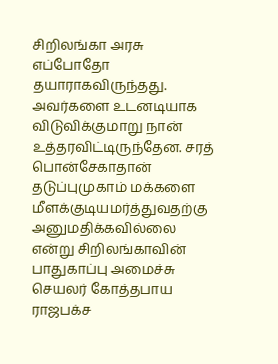சிறிலங்கா அரசு எப்போதோ தயாராகவிருந்தது. அவர்களை உடனடியாக விடுவிக்குமாறு நான் உத்தரவிட்டிருந்தேன. சரத் பொன்சேகாதான் தடுப்புமுகாம் மக்களை மீளக்குடியமர்த்துவதற்கு அனுமதிக்கவில்லை என்று சிறிலங்காவின் பாதுகாப்பு அமைச்சு செயலர் கோத்தபாய ராஜபக்ச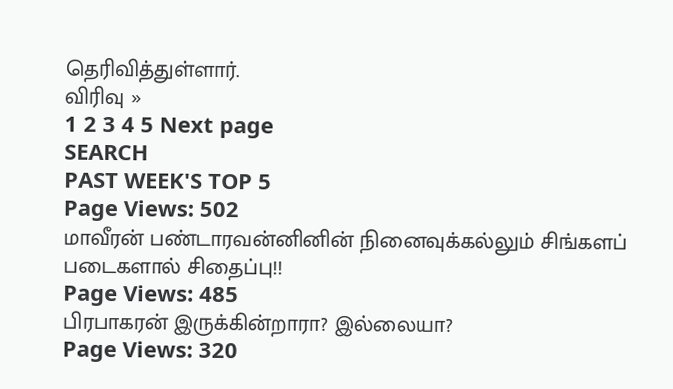தெரிவித்துள்ளார்.
விரிவு »
1 2 3 4 5 Next page
SEARCH
PAST WEEK'S TOP 5
Page Views: 502
மாவீரன் பண்டாரவன்னினின் நினைவுக்கல்லும் சிங்களப் படைகளால் சிதைப்பு!!
Page Views: 485
பிரபாகரன் இருக்கின்றாரா? இல்லையா?
Page Views: 320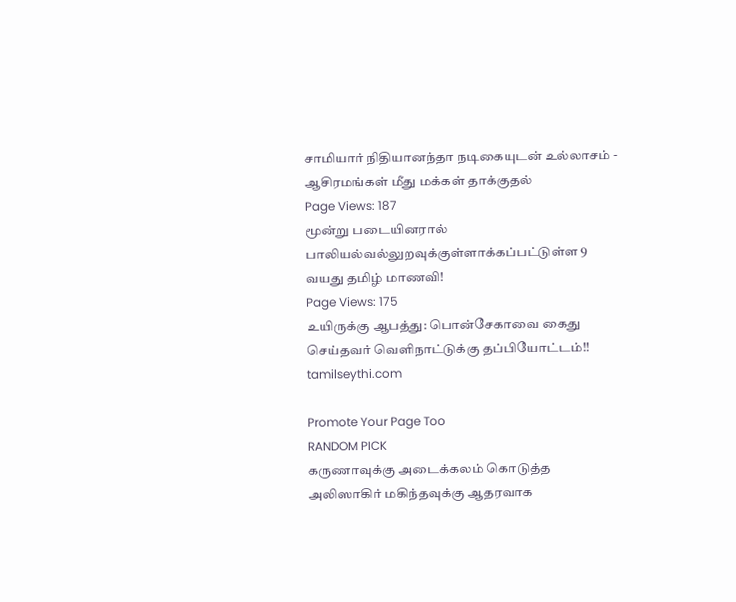சாமியார் நிதியானந்தா நடிகையுடன் உல்லாசம் - ஆசிரமங்கள் மீது மக்கள் தாக்குதல்
Page Views: 187
மூன்று படையினரால் பாலியல்வல்லுறவுக்குள்ளாக்கப்பட்டுள்ள 9 வயது தமிழ் மாணவி!
Page Views: 175
உயிருக்கு ஆபத்து: பொன்சேகாவை கைது செய்தவர் வெளிநாட்டுக்கு தப்பியோட்டம்!!
tamilseythi.com

Promote Your Page Too
RANDOM PICK
கருணாவுக்கு அடைக்கலம் கொடுத்த அலிஸாகிர் மகிந்தவுக்கு ஆதரவாக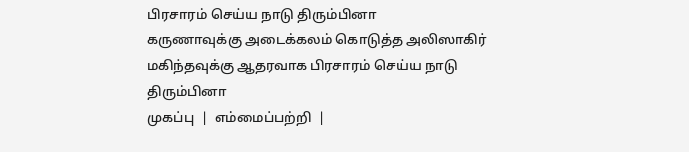பிரசாரம் செய்ய நாடு திரும்பினா
கருணாவுக்கு அடைக்கலம் கொடுத்த அலிஸாகிர் மகிந்தவுக்கு ஆதரவாக பிரசாரம் செய்ய நாடு திரும்பினா
முகப்பு  |  எம்மைப்பற்றி  |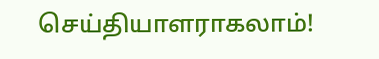செய்தியாளராகலாம்!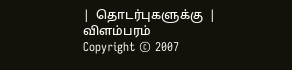|  தொடர்புகளுக்கு  |  விளம்பரம்
Copyright © 2007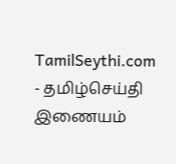TamilSeythi.com - தமிழ்செய்தி இணையம்